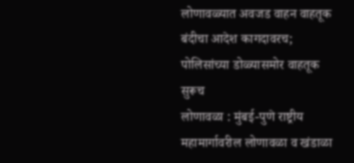लोणावळ्यात अवजड वाहन वाहतूक बंदीचा आदेश कागदावरच; पोलिसांच्या डोळ्यासमोर वाहतूक सुरूच
लोणावळा : मुंबई-पुणे राष्ट्रीय महामार्गावरील लोणावळा व खंडाळा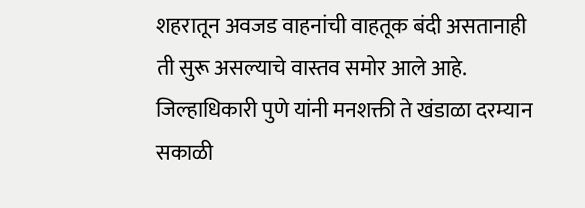शहरातून अवजड वाहनांची वाहतूक बंदी असतानाही ती सुरू असल्याचे वास्तव समोर आले आहे. जिल्हाधिकारी पुणे यांनी मनशक्ती ते खंडाळा दरम्यान सकाळी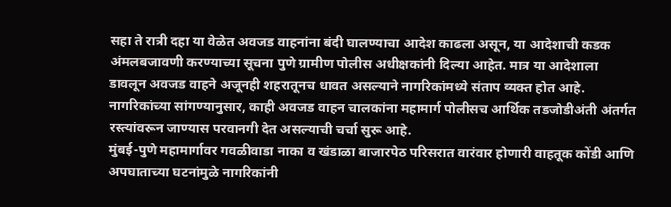सहा ते रात्री दहा या वेळेत अवजड वाहनांना बंदी घालण्याचा आदेश काढला असून, या आदेशाची कडक अंमलबजावणी करण्याच्या सूचना पुणे ग्रामीण पोलीस अधीक्षकांनी दिल्या आहेत. मात्र या आदेशाला डावलून अवजड वाहने अजूनही शहरातूनच धावत असल्याने नागरिकांमध्ये संताप व्यक्त होत आहे. नागरिकांच्या सांगण्यानुसार, काही अवजड वाहन चालकांना महामार्ग पोलीसच आर्थिक तडजोडीअंती अंतर्गत रस्त्यांवरून जाण्यास परवानगी देत असल्याची चर्चा सुरू आहे.
मुंबई-पुणे महामार्गावर गवळीवाडा नाका व खंडाळा बाजारपेठ परिसरात वारंवार होणारी वाहतूक कोंडी आणि अपघाताच्या घटनांमुळे नागरिकांनी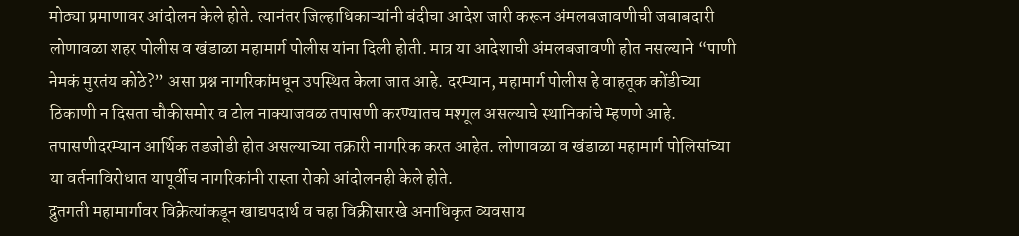मोठ्या प्रमाणावर आंदोलन केले होते. त्यानंतर जिल्हाधिकाऱ्यांनी बंदीचा आदेश जारी करून अंमलबजावणीची जबाबदारी लोणावळा शहर पोलीस व खंडाळा महामार्ग पोलीस यांना दिली होती. मात्र या आदेशाची अंमलबजावणी होत नसल्याने “पाणी नेमकं मुरतंय कोठे?” असा प्रश्न नागरिकांमधून उपस्थित केला जात आहे. दरम्यान, महामार्ग पोलीस हे वाहतूक कोंडीच्या ठिकाणी न दिसता चौकीसमोर व टोल नाक्याजवळ तपासणी करण्यातच मश्गूल असल्याचे स्थानिकांचे म्हणणे आहे. तपासणीदरम्यान आर्थिक तडजोडी होत असल्याच्या तक्रारी नागरिक करत आहेत. लोणावळा व खंडाळा महामार्ग पोलिसांच्या या वर्तनाविरोधात यापूर्वीच नागरिकांनी रास्ता रोको आंदोलनही केले होते.
द्रुतगती महामार्गावर विक्रेत्यांकडून खाद्यपदार्थ व चहा विक्रीसारखे अनाधिकृत व्यवसाय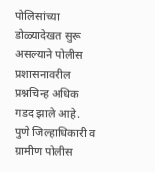पोलिसांच्या डोळ्यादेखत सुरू असल्याने पोलीस प्रशासनावरील प्रश्नचिन्ह अधिक गडद झाले आहे. पुणे जिल्हाधिकारी व ग्रामीण पोलीस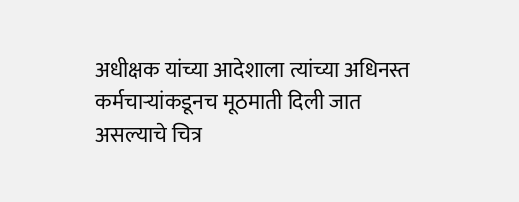अधीक्षक यांच्या आदेशाला त्यांच्या अधिनस्त कर्मचाऱ्यांकडूनच मूठमाती दिली जात असल्याचे चित्र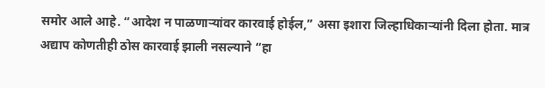समोर आले आहे. “आदेश न पाळणाऱ्यांवर कारवाई होईल,” असा इशारा जिल्हाधिकाऱ्यांनी दिला होता. मात्र अद्याप कोणतीही ठोस कारवाई झाली नसल्याने “हा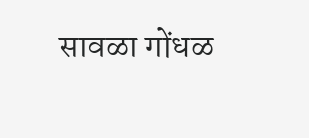सावळा गोंधळ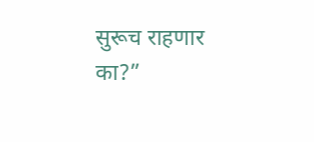सुरूच राहणार का?”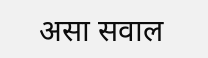असा सवाल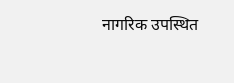नागरिक उपस्थित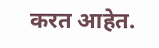करत आहेत.